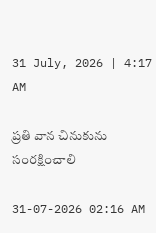31 July, 2026 | 4:17 AM

ప్రతి వాన చినుకును సంరక్షించాలి

31-07-2026 02:16 AM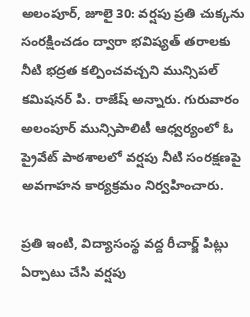అలంపూర్, జూలై 30: వర్షపు ప్రతి చుక్కను సంరక్షించడం ద్వారా భవిష్యత్ తరాలకు నీటి భద్రత కల్పించవచ్చని మున్సిపల్ కమిషనర్ పి. రాజేష్ అన్నారు. గురువారం అలంపూర్ మున్సిపాలిటీ ఆధ్వర్యంలో ఓ ప్రైవేట్ పాఠశాలలో వర్షపు నీటి సంరక్షణపై అవగాహన కార్యక్రమం నిర్వహించారు.

ప్రతి ఇంటి, విద్యాసంస్థ వద్ద రీచార్జ్ పిట్లు ఏర్పాటు చేసి వర్షపు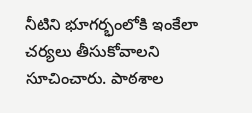నీటిని భూగర్భంలోకి ఇంకేలా చర్యలు తీసుకోవాలని సూచించారు. పాఠశాల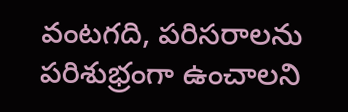వంటగది, పరిసరాలను పరిశుభ్రంగా ఉంచాలని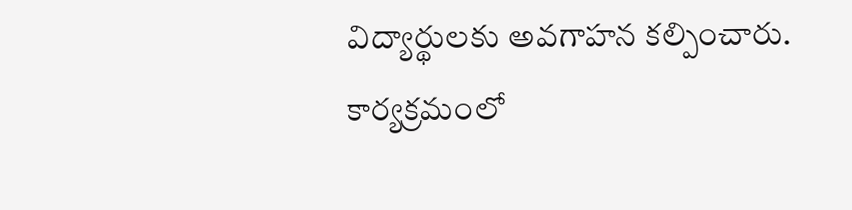విద్యార్థులకు అవగాహన కల్పించారు. కార్యక్రమంలో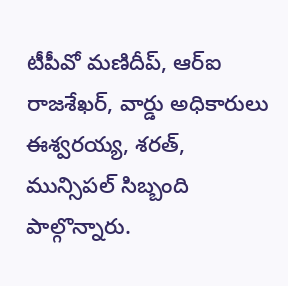టీపీవో మణిదీప్, ఆర్‌ఐ రాజశేఖర్, వార్డు అధికారులు ఈశ్వరయ్య, శరత్, మున్సిపల్ సిబ్బంది పాల్గొన్నారు.